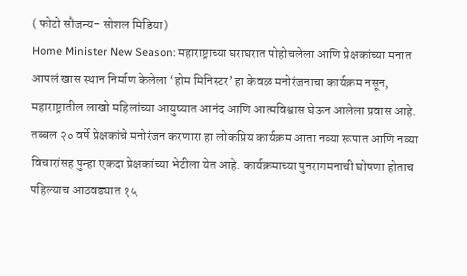( फोटो सौजन्य- सोशल मिडिया)
Home Minister New Season: महाराष्ट्राच्या घराघरात पोहोचलेला आणि प्रेक्षकांच्या मनात आपलं खास स्थान निर्माण केलेला ‘होम मिनिस्टर’ हा केवळ मनोरंजनाचा कार्यक्रम नसून, महाराष्ट्रातील लाखो महिलांच्या आयुष्यात आनंद आणि आत्मविश्वास घेऊन आलेला प्रवास आहे. तब्बल २० वर्षे प्रेक्षकांचे मनोरंजन करणारा हा लोकप्रिय कार्यक्रम आता नव्या रूपात आणि नव्या विचारांसह पुन्हा एकदा प्रेक्षकांच्या भेटीला येत आहे. कार्यक्रमाच्या पुनरागमनाची घोषणा होताच पहिल्याच आठवड्यात १५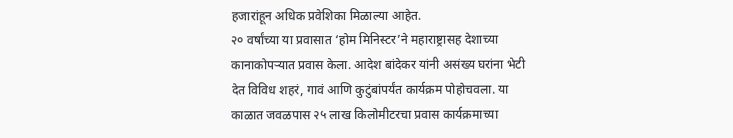हजारांहून अधिक प्रवेशिका मिळाल्या आहेत.
२० वर्षांच्या या प्रवासात ‘होम मिनिस्टर’ने महाराष्ट्रासह देशाच्या कानाकोपऱ्यात प्रवास केला. आदेश बांदेकर यांनी असंख्य घरांना भेटी देत विविध शहरं, गावं आणि कुटुंबांपर्यंत कार्यक्रम पोहोचवला. या काळात जवळपास २५ लाख किलोमीटरचा प्रवास कार्यक्रमाच्या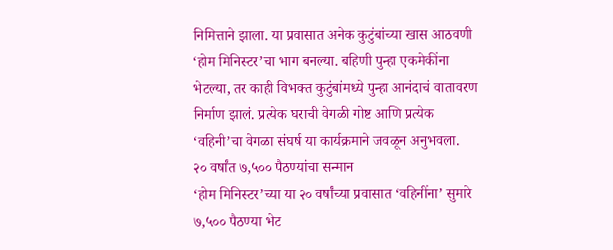निमित्ताने झाला. या प्रवासात अनेक कुटुंबांच्या खास आठवणी ‘होम मिनिस्टर’चा भाग बनल्या. बहिणी पुन्हा एकमेकींना भेटल्या, तर काही विभक्त कुटुंबांमध्ये पुन्हा आनंदाचं वातावरण निर्माण झालं. प्रत्येक घराची वेगळी गोष्ट आणि प्रत्येक ‘वहिनी’चा वेगळा संघर्ष या कार्यक्रमाने जवळून अनुभवला.
२० वर्षांत ७,५०० पैठण्यांचा सन्मान
‘होम मिनिस्टर’च्या या २० वर्षांच्या प्रवासात ‘वहिनींना’ सुमारे ७,५०० पैठण्या भेट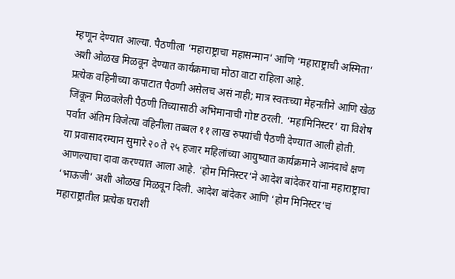म्हणून देण्यात आल्या. पैठणीला ‘महाराष्ट्राचा महासन्मान’ आणि ‘महाराष्ट्राची अस्मिता’ अशी ओळख मिळवून देण्यात कार्यक्रमाचा मोठा वाटा राहिला आहे.
प्रत्येक वहिनीच्या कपाटात पैठणी असेलच असं नाही; मात्र स्वतःच्या मेहनतीने आणि खेळ जिंकून मिळवलेली पैठणी तिच्यासाठी अभिमानाची गोष्ट ठरली. ‘महामिनिस्टर’ या विशेष पर्वात अंतिम विजेत्या वहिनीला तब्बल ११ लाख रुपयांची पैठणी देण्यात आली होती.
या प्रवासादरम्यान सुमारे २० ते २५ हजार महिलांच्या आयुष्यात कार्यक्रमाने आनंदाचे क्षण आणल्याचा दावा करण्यात आला आहे. ‘होम मिनिस्टर’ने आदेश बांदेकर यांना महाराष्ट्राचा ‘भाऊजी’ अशी ओळख मिळवून दिली. आदेश बांदेकर आणि ‘होम मिनिस्टर’चं महाराष्ट्रातील प्रत्येक घराशी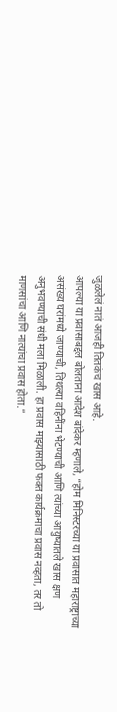जुळलेलं नातं आजही तितकंच खास आहे.
आपल्या या प्रवासाबद्दल बोलताना आदेश बांदेकर म्हणाले, “होम मिनिस्टरच्या या प्रवासात महाराष्ट्राच्या असंख्य घरांमध्ये जाण्याची, तिथल्या वहिनींना भेटण्याची आणि त्यांच्या आयुष्यातले खास क्षण अनुभवण्याची संधी मला मिळाली. हा प्रवास माझ्यासाठी फक्त कार्यक्रमाचा प्रवास नव्हता, तर तो माणसांचा आणि नात्यांचा प्रवास होता.”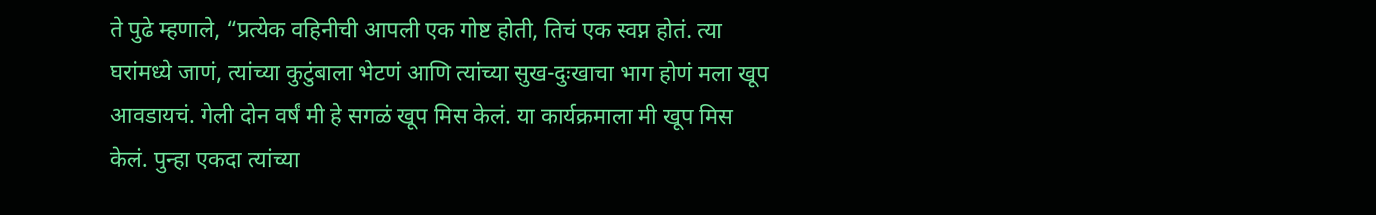ते पुढे म्हणाले, “प्रत्येक वहिनीची आपली एक गोष्ट होती, तिचं एक स्वप्न होतं. त्या घरांमध्ये जाणं, त्यांच्या कुटुंबाला भेटणं आणि त्यांच्या सुख-दुःखाचा भाग होणं मला खूप आवडायचं. गेली दोन वर्षं मी हे सगळं खूप मिस केलं. या कार्यक्रमाला मी खूप मिस केलं. पुन्हा एकदा त्यांच्या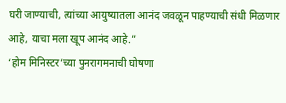घरी जाण्याची, त्यांच्या आयुष्यातला आनंद जवळून पाहण्याची संधी मिळणार आहे, याचा मला खूप आनंद आहे.”
‘होम मिनिस्टर’च्या पुनरागमनाची घोषणा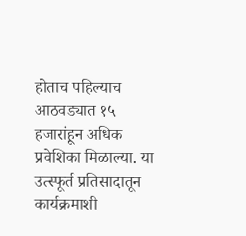होताच पहिल्याच आठवड्यात १५ हजारांहून अधिक प्रवेशिका मिळाल्या. या उत्स्फूर्त प्रतिसादातून कार्यक्रमाशी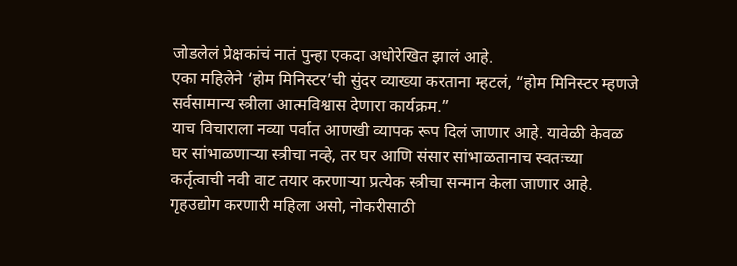जोडलेलं प्रेक्षकांचं नातं पुन्हा एकदा अधोरेखित झालं आहे.
एका महिलेने ‘होम मिनिस्टर’ची सुंदर व्याख्या करताना म्हटलं, “होम मिनिस्टर म्हणजे सर्वसामान्य स्त्रीला आत्मविश्वास देणारा कार्यक्रम.”
याच विचाराला नव्या पर्वात आणखी व्यापक रूप दिलं जाणार आहे. यावेळी केवळ घर सांभाळणाऱ्या स्त्रीचा नव्हे, तर घर आणि संसार सांभाळतानाच स्वतःच्या कर्तृत्वाची नवी वाट तयार करणाऱ्या प्रत्येक स्त्रीचा सन्मान केला जाणार आहे.
गृहउद्योग करणारी महिला असो, नोकरीसाठी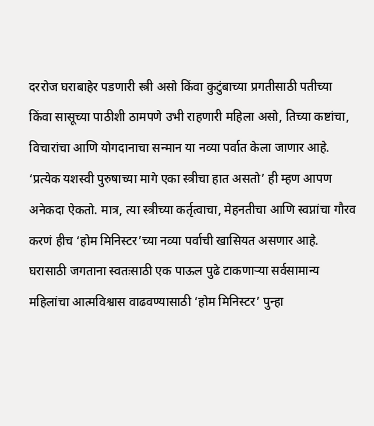दररोज घराबाहेर पडणारी स्त्री असो किंवा कुटुंबाच्या प्रगतीसाठी पतीच्या किंवा सासूच्या पाठीशी ठामपणे उभी राहणारी महिला असो, तिच्या कष्टांचा, विचारांचा आणि योगदानाचा सन्मान या नव्या पर्वात केला जाणार आहे.
‘प्रत्येक यशस्वी पुरुषाच्या मागे एका स्त्रीचा हात असतो’ ही म्हण आपण अनेकदा ऐकतो. मात्र, त्या स्त्रीच्या कर्तृत्वाचा, मेहनतीचा आणि स्वप्नांचा गौरव करणं हीच ‘होम मिनिस्टर’च्या नव्या पर्वाची खासियत असणार आहे.
घरासाठी जगताना स्वतःसाठी एक पाऊल पुढे टाकणाऱ्या सर्वसामान्य महिलांचा आत्मविश्वास वाढवण्यासाठी ‘होम मिनिस्टर’ पुन्हा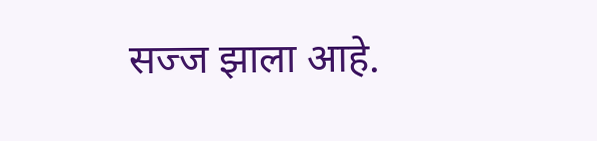सज्ज झाला आहे.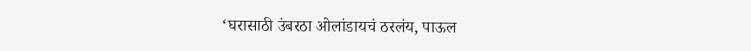‘घरासाठी उंबरठा ओलांडायचं ठरलंय, पाऊल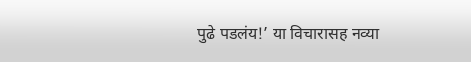पुढे पडलंय!’ या विचारासह नव्या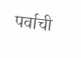पर्वाची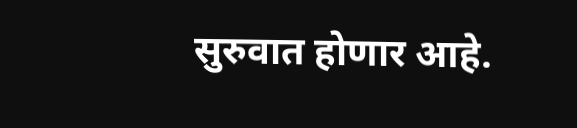सुरुवात होणार आहे.